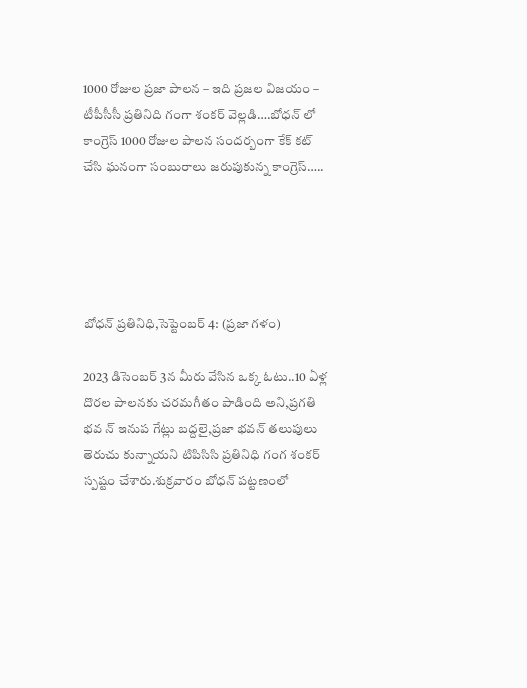1000 రోజుల ప్రజా పాలన – ఇది ప్రజల విజయం – టీపీసీసీ ప్రతినిది గంగా శంకర్ వెల్లడి….బోధన్ లో కాంగ్రెస్ 1000 రోజుల పాలన సందర్బంగా కేక్ కట్ చేసి ఘనంగా సంబురాలు జరుపుకున్న కాంగ్రెస్…..





బోధన్ ప్రతినిధి,సెప్టెంబర్ 4: (ప్రజా గళం)

2023 డిసెంబర్ 3న మీరు వేసిన ఒక్క ఓటు..10 ఏళ్ల దొరల పాలనకు చరమగీతం పాడింది అని,ప్రగతి భవ న్ ఇనుప గేట్లు బద్దలై,ప్రజా భవన్ తలుపులు తెరుచు కున్నాయని టిపిసిసి ప్రతినిధి గంగ శంకర్ స్పష్టం చేశారు.శుక్రవారం బోధన్ పట్టణంలో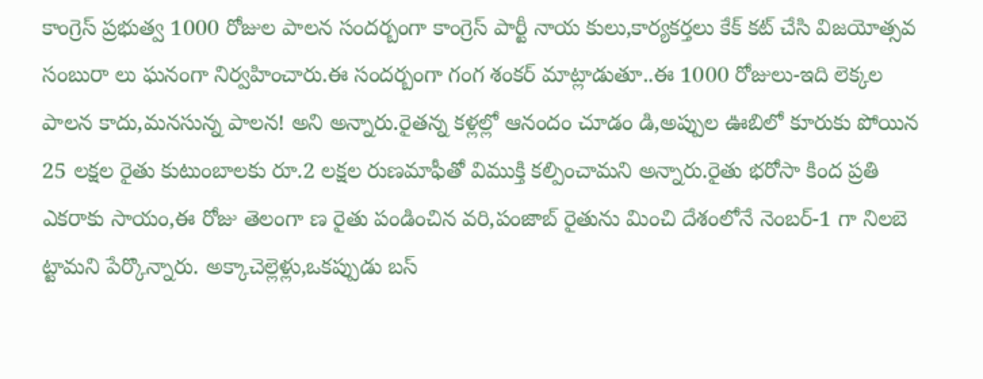కాంగ్రెస్ ప్రభుత్వ 1000 రోజుల పాలన సందర్బంగా కాంగ్రెస్ పార్టీ నాయ కులు,కార్యకర్తలు కేక్ కట్ చేసి విజయోత్సవ సంబురా లు ఘనంగా నిర్వహించారు.ఈ సందర్బంగా గంగ శంకర్ మాట్లాడుతూ..ఈ 1000 రోజులు-ఇది లెక్కల పాలన కాదు,మనసున్న పాలన! అని అన్నారు.రైతన్న కళ్లల్లో ఆనందం చూడం డి,అప్పుల ఊబిలో కూరుకు పోయిన 25 లక్షల రైతు కుటుంబాలకు రూ.2 లక్షల రుణమాఫీతో విముక్తి కల్పించామని అన్నారు.రైతు భరోసా కింద ప్రతి ఎకరాకు సాయం,ఈ రోజు తెలంగా ణ రైతు పండించిన వరి,పంజాబ్ రైతును మించి దేశంలోనే నెంబర్-1 గా నిలబె ట్టామని పేర్కొన్నారు. అక్కాచెల్లెళ్లు,ఒకప్పుడు బస్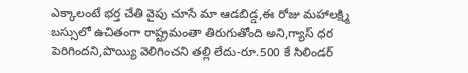ఎక్కాలంటే భర్త చేతి వైపు చూసే మా ఆడబిడ్డ,ఈ రోజు మహాలక్ష్మి బస్సులో ఉచితంగా రాష్ట్రమంతా తిరుగుతోంది అని,గ్యాస్ ధర పెరిగిందని,పొయ్యి వెలిగించని తల్లి లేదు-రూ.500 కే సిలిండర్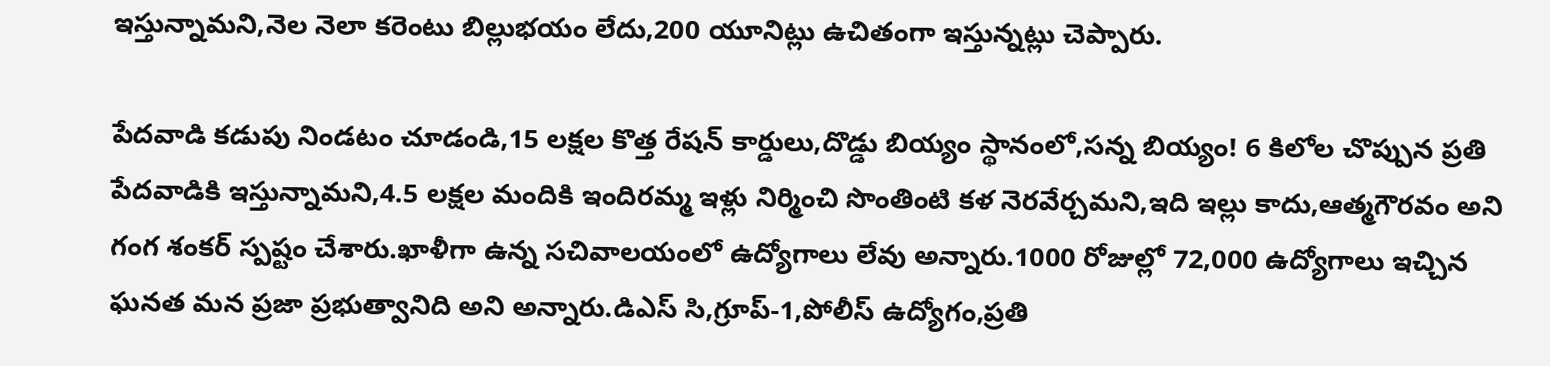ఇస్తున్నామని,నెల నెలా కరెంటు బిల్లుభయం లేదు,200 యూనిట్లు ఉచితంగా ఇస్తున్నట్లు చెప్పారు.

పేదవాడి కడుపు నిండటం చూడండి,15 లక్షల కొత్త రేషన్ కార్డులు,దొడ్డు బియ్యం స్థానంలో,సన్న బియ్యం! 6 కిలోల చొప్పున ప్రతి పేదవాడికి ఇస్తున్నామని,4.5 లక్షల మందికి ఇందిరమ్మ ఇళ్లు నిర్మించి సొంతింటి కళ నెరవేర్చమని,ఇది ఇల్లు కాదు,ఆత్మగౌరవం అని గంగ శంకర్ స్పష్టం చేశారు.ఖాళీగా ఉన్న సచివాలయంలో ఉద్యోగాలు లేవు అన్నారు.1000 రోజుల్లో 72,000 ఉద్యోగాలు ఇచ్చిన ఘనత మన ప్రజా ప్రభుత్వానిది అని అన్నారు.డిఎస్ సి,గ్రూప్-1,పోలీస్ ఉద్యోగం,ప్రతి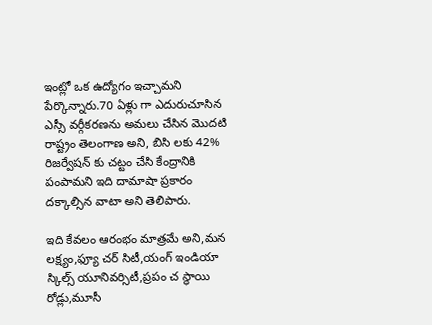ఇంట్లో ఒక ఉద్యోగం ఇచ్చామని పేర్కొన్నారు.70 ఏళ్లు గా ఎదురుచూసిన ఎస్సీ వర్గీకరణను అమలు చేసిన మొదటి రాష్ట్రం తెలంగాణ అని, బిసి లకు 42% రిజర్వేషన్ కు చట్టం చేసి కేంద్రానికి పంపామని ఇది దామాషా ప్రకారం దక్కాల్సిన వాటా అని తెలిపారు.

ఇది కేవలం ఆరంభం మాత్రమే అని,మన లక్ష్యం,ఫ్యూ చర్ సిటీ,యంగ్ ఇండియా స్కిల్స్ యూనివర్సిటీ,ప్రపం చ స్థాయి రోడ్లు,మూసీ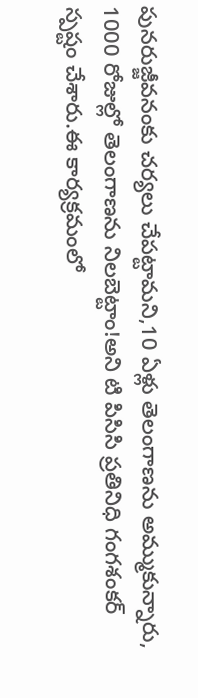పునరుజ్జీవనంకు చర్యలు చేపట్టామని,10 ఏళ్లు తెలంగాణను అమ్ముకున్నారు, 1000 రోజుల్లో తెలంగాణను నిలబెట్టాం!అని టి పిసిసి ప్రతినిధి గంగశంకర్ స్పష్టం చేశారు.ఈ కార్యక్రమంలో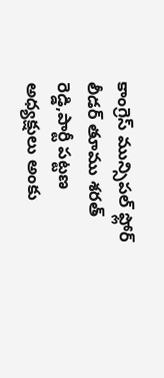కాంగ్రెస్ మున్సిపల్ ఫ్లోర్ లీడర్ తూము శరత్ రెడ్డి,పార్టీ పట్టణ అధ్యక్షులు అంకు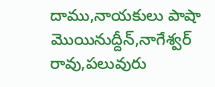దాము,నాయకులు పాషా మొయినుద్దీన్,నాగేశ్వర్ రావు,పలువురు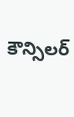కౌన్సిలర్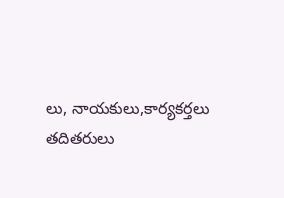లు, నాయకులు,కార్యకర్తలు తదితరులు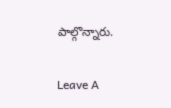పాల్గొన్నారు.

Leave A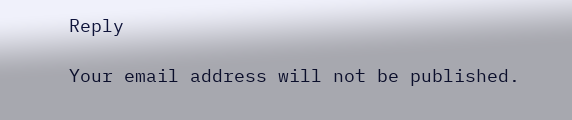Reply

Your email address will not be published.